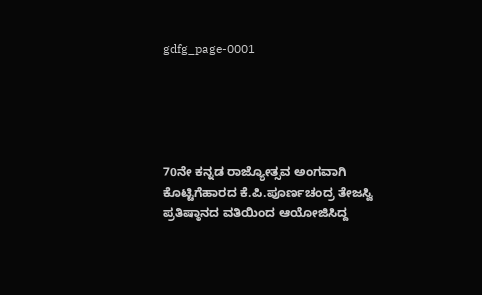gdfg_page-0001





70ನೇ ಕನ್ನಡ ರಾಜ್ಯೋತ್ಸವ ಅಂಗವಾಗಿ ಕೊಟ್ಟಿಗೆಹಾರದ ಕೆ.ಪಿ.ಪೂರ್ಣಚಂದ್ರ ತೇಜಸ್ವಿ ಪ್ರತಿಷ್ಠಾನದ ವತಿಯಿಂದ ಆಯೋಜಿಸಿದ್ದ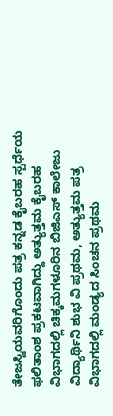ತೇಜಸ್ವಿಯವರಿಗೊಂದು ಪತ್ರ ಕನ್ನಡ ಕೈಬರಹ ಸ್ಪರ್ಧೆಯ ಫಲಿತಾಂಶ ಪ್ರಕಟವಾಗಿದ್ದು ಅತ್ಯುತ್ತಮ ಕೈಬರಹ ವಿಭಾಗದಲ್ಲಿ ಚಿಕ್ಕಮಗಳೂರಿನ ಬಿಜಿಎಸ್ ಕಾಲೇಜು ವಿದ್ಯಾರ್ಥಿನಿ ಶುಭ ವಿ ಪ್ರಥಮ, ಅತ್ಯುತ್ತಮ ಪತ್ರ ವಿಭಾಗದಲ್ಲಿ ಮಂಡ್ಯದ ಸಿಂಚನ ಪ್ರಥಮ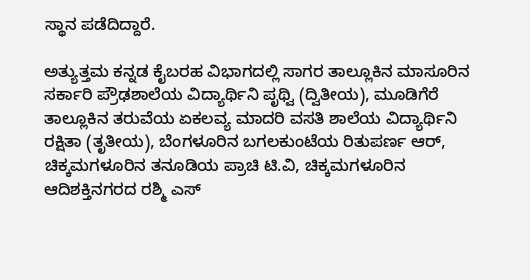ಸ್ಥಾನ ಪಡೆದಿದ್ದಾರೆ.

ಅತ್ಯುತ್ತಮ ಕನ್ನಡ ಕೈಬರಹ ವಿಭಾಗದಲ್ಲಿ ಸಾಗರ ತಾಲ್ಲೂಕಿನ ಮಾಸೂರಿನ ಸರ್ಕಾರಿ ಪ್ರೌಢಶಾಲೆಯ ವಿದ್ಯಾರ್ಥಿನಿ ಪೃಥ್ವಿ (ದ್ವಿತೀಯ), ಮೂಡಿಗೆರೆ ತಾಲ್ಲೂಕಿನ ತರುವೆಯ ಏಕಲವ್ಯ ಮಾದರಿ ವಸತಿ ಶಾಲೆಯ ವಿದ್ಯಾರ್ಥಿನಿ ರಕ್ಷಿತಾ (ತೃತೀಯ), ಬೆಂಗಳೂರಿನ ಬಗಲಕುಂಟೆಯ ರಿತುಪರ್ಣ ಆರ್, ಚಿಕ್ಕಮಗಳೂರಿನ ತನೂಡಿಯ ಪ್ರಾಚಿ ಟಿ.ವಿ, ಚಿಕ್ಕಮಗಳೂರಿನ ಆದಿಶಕ್ತಿನಗರದ ರಶ್ಮಿ ಎಸ್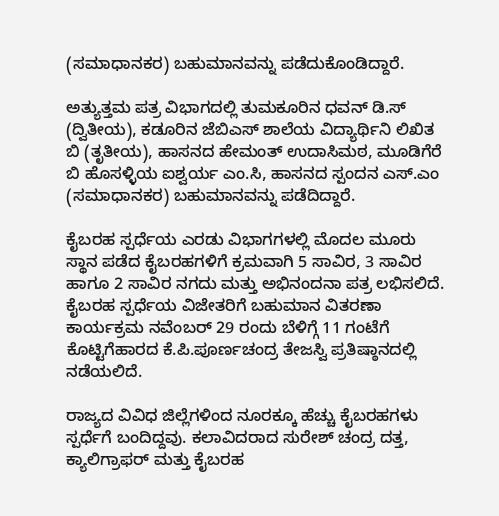(ಸಮಾಧಾನಕರ) ಬಹುಮಾನವನ್ನು ಪಡೆದುಕೊಂಡಿದ್ದಾರೆ.

ಅತ್ಯುತ್ತಮ ಪತ್ರ ವಿಭಾಗದಲ್ಲಿ ತುಮಕೂರಿನ ಧವನ್ ಡಿ.ಸ್ (ದ್ವಿತೀಯ), ಕಡೂರಿನ ಜೆಬಿಎಸ್ ಶಾಲೆಯ ವಿದ್ಯಾರ್ಥಿನಿ ಲಿಖಿತ ಬಿ (ತೃತೀಯ), ಹಾಸನದ ಹೇಮಂತ್ ಉದಾಸಿಮಠ, ಮೂಡಿಗೆರೆ ಬಿ ಹೊಸಳ್ಳಿಯ ಐಶ್ವರ್ಯ ಎಂ.ಸಿ, ಹಾಸನದ ಸ್ಪಂದನ ಎಸ್.ಎಂ (ಸಮಾಧಾನಕರ) ಬಹುಮಾನವನ್ನು ಪಡೆದಿದ್ದಾರೆ.

ಕೈಬರಹ ಸ್ಪರ್ಧೆಯ ಎರಡು ವಿಭಾಗಗಳಲ್ಲಿ ಮೊದಲ ಮೂರು ಸ್ಥಾನ ಪಡೆದ ಕೈಬರಹಗಳಿಗೆ ಕ್ರಮವಾಗಿ 5 ಸಾವಿರ, 3 ಸಾವಿರ ಹಾಗೂ 2 ಸಾವಿರ ನಗದು ಮತ್ತು ಅಭಿನಂದನಾ ಪತ್ರ ಲಭಿಸಲಿದೆ. ಕೈಬರಹ ಸ್ಪರ್ಧೆಯ ವಿಜೇತರಿಗೆ ಬಹುಮಾನ ವಿತರಣಾ ಕಾರ್ಯಕ್ರಮ ನವೆಂಬರ್ 29 ರಂದು ಬೆಳಿಗ್ಗೆ 11 ಗಂಟೆಗೆ ಕೊಟ್ಟಿಗೆಹಾರದ ಕೆ.ಪಿ.ಪೂರ್ಣಚಂದ್ರ ತೇಜಸ್ವಿ ಪ್ರತಿಷ್ಠಾನದಲ್ಲಿ ನಡೆಯಲಿದೆ.

ರಾಜ್ಯದ ವಿವಿಧ ಜಿಲ್ಲೆಗಳಿಂದ ನೂರಕ್ಕೂ ಹೆಚ್ಚು ಕೈಬರಹಗಳು ಸ್ಪರ್ಧೆಗೆ ಬಂದಿದ್ದವು. ಕಲಾವಿದರಾದ ಸುರೇಶ್ ಚಂದ್ರ ದತ್ತ, ಕ್ಯಾಲಿಗ್ರಾಫರ್ ಮತ್ತು ಕೈಬರಹ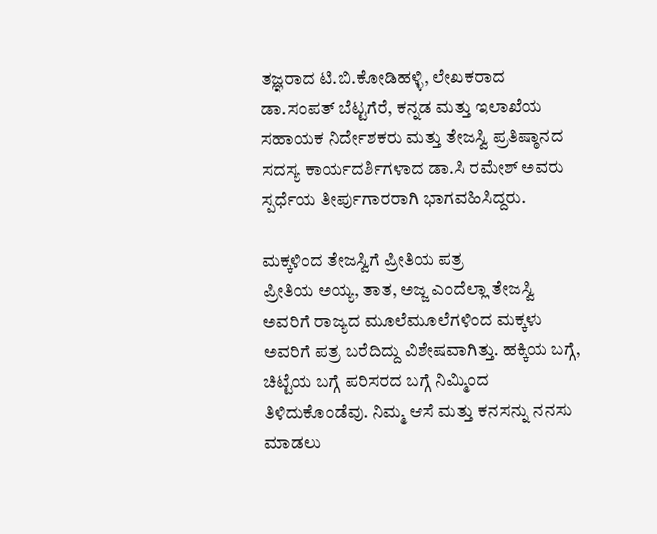ತಜ್ಞರಾದ ಟಿ.ಬಿ.ಕೋಡಿಹಳ್ಳಿ, ಲೇಖಕರಾದ ಡಾ.ಸಂಪತ್ ಬೆಟ್ಟಗೆರೆ, ಕನ್ನಡ ಮತ್ತು ಇಲಾಖೆಯ ಸಹಾಯಕ ನಿರ್ದೇಶಕರು ಮತ್ತು ತೇಜಸ್ವಿ ಪ್ರತಿಷ್ಠಾನದ ಸದಸ್ಯ ಕಾರ್ಯದರ್ಶಿಗಳಾದ ಡಾ.ಸಿ ರಮೇಶ್ ಅವರು ಸ್ಪರ್ಧೆಯ ತೀರ್ಪುಗಾರರಾಗಿ ಭಾಗವಹಿಸಿದ್ದರು.

ಮಕ್ಕಳಿಂದ ತೇಜಸ್ವಿಗೆ ಪ್ರೀತಿಯ ಪತ್ರ
ಪ್ರೀತಿಯ ಅಯ್ಯ, ತಾತ, ಅಜ್ಜ ಎಂದೆಲ್ಲಾ ತೇಜಸ್ವಿ ಅವರಿಗೆ ರಾಜ್ಯದ ಮೂಲೆಮೂಲೆಗಳಿಂದ ಮಕ್ಕಳು ಅವರಿಗೆ ಪತ್ರ ಬರೆದಿದ್ದು ವಿಶೇಷವಾಗಿತ್ತು. ಹಕ್ಕಿಯ ಬಗ್ಗೆ, ಚಿಟ್ಟೆಯ ಬಗ್ಗೆ ಪರಿಸರದ ಬಗ್ಗೆ ನಿಮ್ಮಿಂದ ತಿಳಿದುಕೊಂಡೆವು. ನಿಮ್ಮ ಆಸೆ ಮತ್ತು ಕನಸನ್ನು ನನಸು ಮಾಡಲು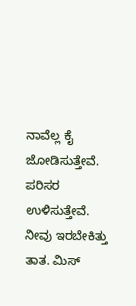ನಾವೆಲ್ಲ ಕೈ ಜೋಡಿಸುತ್ತೇವೆ. ಪರಿಸರ ಉಳಿಸುತ್ತೇವೆ. ನೀವು ಇರಬೇಕಿತ್ತು ತಾತ. ಮಿಸ್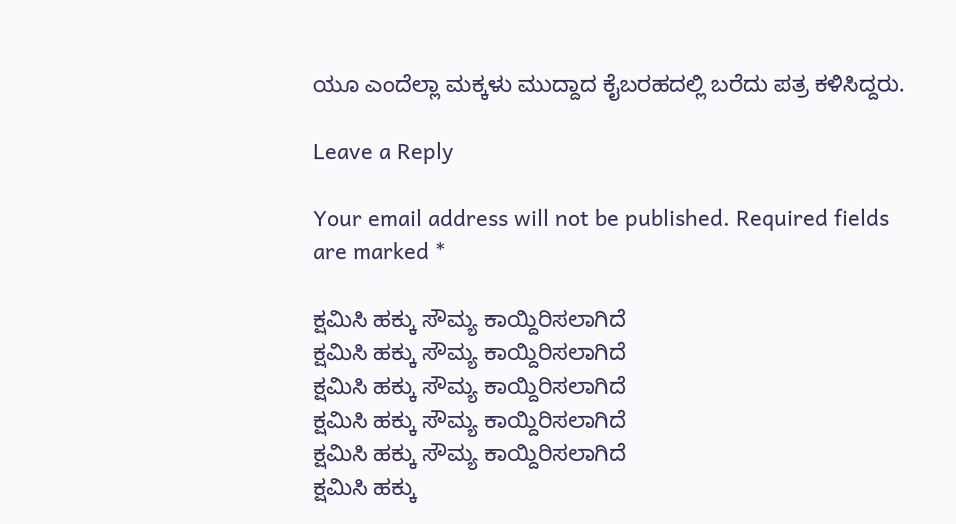ಯೂ ಎಂದೆಲ್ಲಾ ಮಕ್ಕಳು ಮುದ್ದಾದ ಕೈಬರಹದಲ್ಲಿ ಬರೆದು ಪತ್ರ ಕಳಿಸಿದ್ದರು.

Leave a Reply

Your email address will not be published. Required fields are marked *

ಕ್ಷಮಿಸಿ ಹಕ್ಕು ಸೌಮ್ಯ ಕಾಯ್ದಿರಿಸಲಾಗಿದೆ
ಕ್ಷಮಿಸಿ ಹಕ್ಕು ಸೌಮ್ಯ ಕಾಯ್ದಿರಿಸಲಾಗಿದೆ
ಕ್ಷಮಿಸಿ ಹಕ್ಕು ಸೌಮ್ಯ ಕಾಯ್ದಿರಿಸಲಾಗಿದೆ
ಕ್ಷಮಿಸಿ ಹಕ್ಕು ಸೌಮ್ಯ ಕಾಯ್ದಿರಿಸಲಾಗಿದೆ
ಕ್ಷಮಿಸಿ ಹಕ್ಕು ಸೌಮ್ಯ ಕಾಯ್ದಿರಿಸಲಾಗಿದೆ
ಕ್ಷಮಿಸಿ ಹಕ್ಕು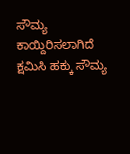ಸೌಮ್ಯ ಕಾಯ್ದಿರಿಸಲಾಗಿದೆ
ಕ್ಷಮಿಸಿ ಹಕ್ಕು ಸೌಮ್ಯ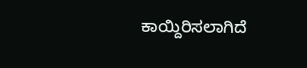ಕಾಯ್ದಿರಿಸಲಾಗಿದೆ